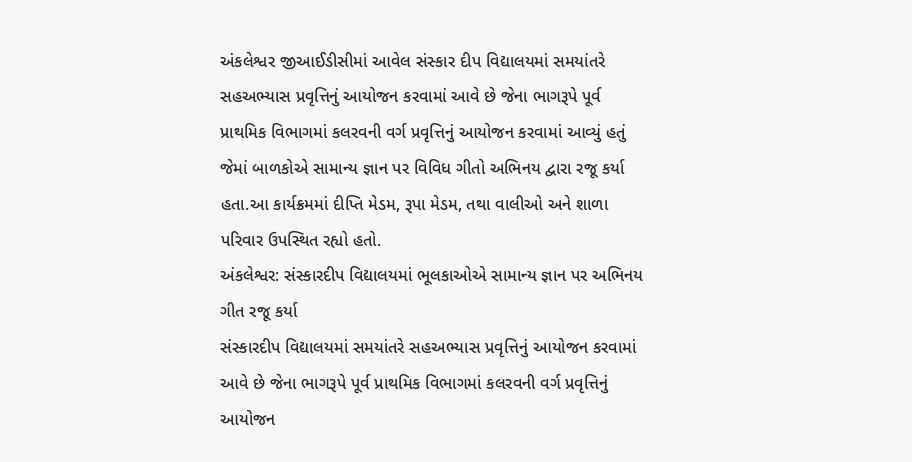અંકલેશ્વર જીઆઈડીસીમાં આવેલ સંસ્કાર દીપ વિદ્યાલયમાં સમયાંતરે સહઅભ્યાસ પ્રવૃત્તિનું આયોજન કરવામાં આવે છે જેના ભાગરૂપે પૂર્વ પ્રાથમિક વિભાગમાં કલરવની વર્ગ પ્રવૃત્તિનું આયોજન કરવામાં આવ્યું હતું જેમાં બાળકોએ સામાન્ય જ્ઞાન પર વિવિધ ગીતો અભિનય દ્વારા રજૂ કર્યા હતા.આ કાર્યક્રમમાં દીપ્તિ મેડમ, રૂપા મેડમ, તથા વાલીઓ અને શાળા પરિવાર ઉપસ્થિત રહ્યો હતો.
અંકલેશ્વર: સંસ્કારદીપ વિદ્યાલયમાં ભૂલકાઓએ સામાન્ય જ્ઞાન પર અભિનય ગીત રજૂ કર્યા
સંસ્કારદીપ વિદ્યાલયમાં સમયાંતરે સહઅભ્યાસ પ્રવૃત્તિનું આયોજન કરવામાં આવે છે જેના ભાગરૂપે પૂર્વ પ્રાથમિક વિભાગમાં કલરવની વર્ગ પ્રવૃત્તિનું આયોજન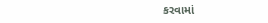કરવામાં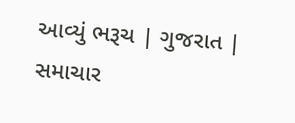આવ્યું ભરૂચ | ગુજરાત | સમાચાર